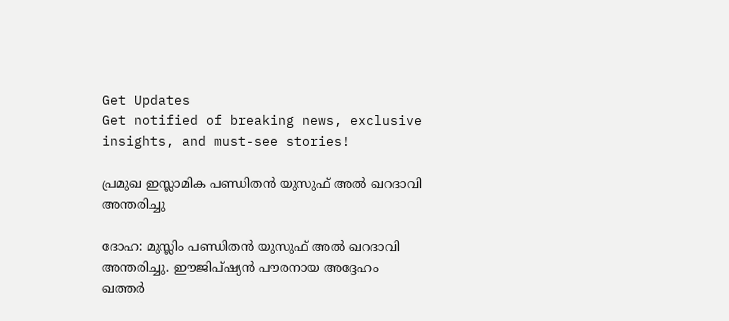Get Updates
Get notified of breaking news, exclusive insights, and must-see stories!

പ്രമുഖ ഇസ്ലാമിക പണ്ഡിതന്‍ യുസുഫ് അല്‍ ഖറദാവി അന്തരിച്ചു

ദോഹ: മുസ്ലിം പണ്ഡിതന്‍ യുസുഫ് അല്‍ ഖറദാവി അന്തരിച്ചു. ഈജിപ്ഷ്യന്‍ പൗരനായ അദ്ദേഹം ഖത്തര്‍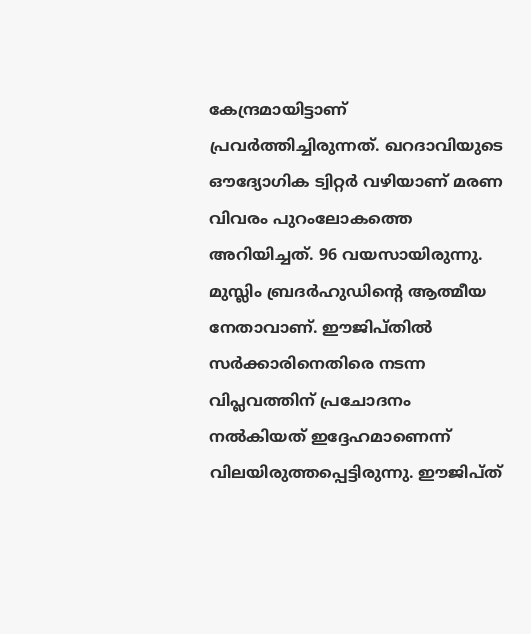കേന്ദ്രമായിട്ടാണ് പ്രവര്‍ത്തിച്ചിരുന്നത്. ഖറദാവിയുടെ ഔദ്യോഗിക ട്വിറ്റര്‍ വഴിയാണ് മരണ വിവരം പുറംലോകത്തെ അറിയിച്ചത്. 96 വയസായിരുന്നു. മുസ്ലിം ബ്രദര്‍ഹുഡിന്റെ ആത്മീയ നേതാവാണ്. ഈജിപ്തില്‍ സര്‍ക്കാരിനെതിരെ നടന്ന വിപ്ലവത്തിന് പ്രചോദനം നല്‍കിയത് ഇദ്ദേഹമാണെന്ന് വിലയിരുത്തപ്പെട്ടിരുന്നു. ഈജിപ്ത്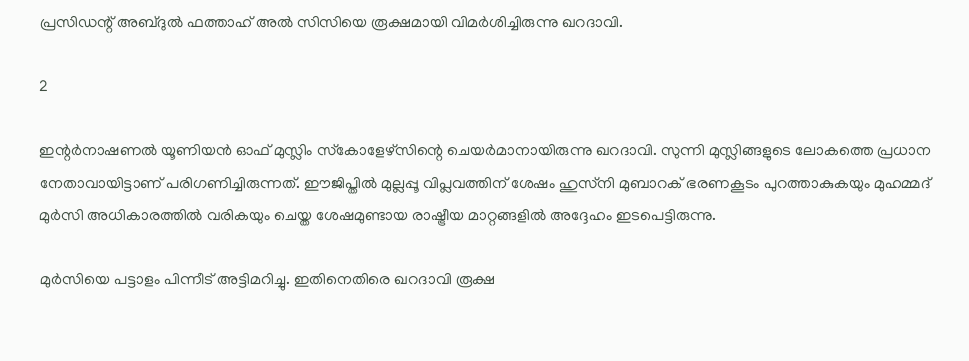പ്രസിഡന്റ് അബ്ദുല്‍ ഫത്താഹ് അല്‍ സിസിയെ രൂക്ഷമായി വിമര്‍ശിച്ചിരുന്നു ഖറദാവി.

2

ഇന്റര്‍നാഷണല്‍ യൂണിയന്‍ ഓഫ് മുസ്ലിം സ്‌കോളേഴ്‌സിന്റെ ചെയര്‍മാനായിരുന്നു ഖറദാവി. സുന്നി മുസ്ലിങ്ങളുടെ ലോകത്തെ പ്രധാന നേതാവായിട്ടാണ് പരിഗണിച്ചിരുന്നത്. ഈജിപ്തില്‍ മുല്ലപ്പൂ വിപ്ലവത്തിന് ശേഷം ഹുസ്‌നി മുബാറക് ഭരണകൂടം പുറത്താകുകയും മുഹമ്മദ് മുര്‍സി അധികാരത്തില്‍ വരികയും ചെയ്ത ശേഷമുണ്ടായ രാഷ്ട്രീയ മാറ്റങ്ങളില്‍ അദ്ദേഹം ഇടപെട്ടിരുന്നു.

മുര്‍സിയെ പട്ടാളം പിന്നീട് അട്ടിമറിച്ചു. ഇതിനെതിരെ ഖറദാവി രൂക്ഷ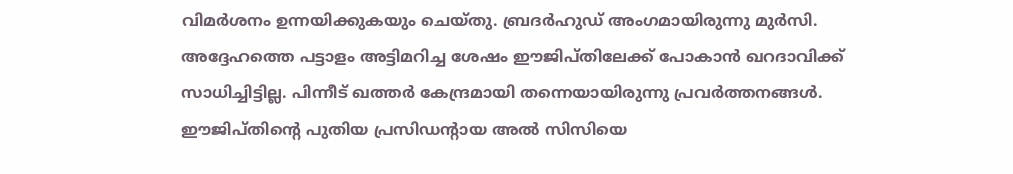വിമര്‍ശനം ഉന്നയിക്കുകയും ചെയ്തു. ബ്രദര്‍ഹുഡ് അംഗമായിരുന്നു മുര്‍സി. അദ്ദേഹത്തെ പട്ടാളം അട്ടിമറിച്ച ശേഷം ഈജിപ്തിലേക്ക് പോകാന്‍ ഖറദാവിക്ക് സാധിച്ചിട്ടില്ല. പിന്നീട് ഖത്തര്‍ കേന്ദ്രമായി തന്നെയായിരുന്നു പ്രവര്‍ത്തനങ്ങള്‍. ഈജിപ്തിന്റെ പുതിയ പ്രസിഡന്റായ അല്‍ സിസിയെ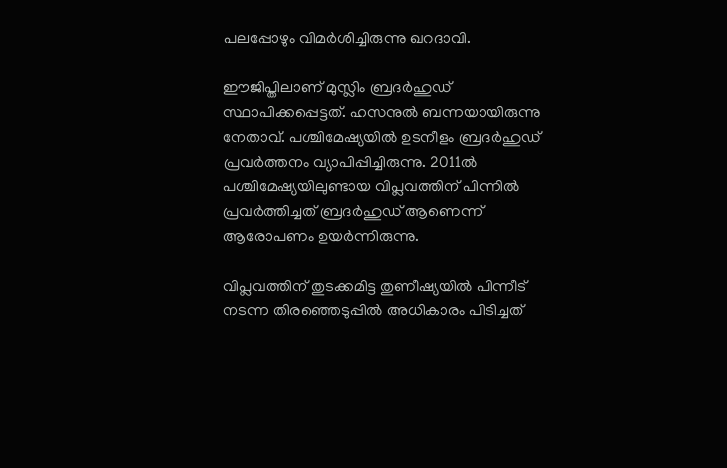പലപ്പോഴും വിമര്‍ശിച്ചിരുന്നു ഖറദാവി.

ഈജിപ്തിലാണ് മുസ്ലിം ബ്രദര്‍ഹുഡ് സ്ഥാപിക്കപ്പെട്ടത്. ഹസനുല്‍ ബന്നയായിരുന്നു നേതാവ്. പശ്ചിമേഷ്യയില്‍ ഉടനീളം ബ്രദര്‍ഹുഡ് പ്രവര്‍ത്തനം വ്യാപിപ്പിച്ചിരുന്നു. 2011ല്‍ പശ്ചിമേഷ്യയിലുണ്ടായ വിപ്ലവത്തിന് പിന്നില്‍ പ്രവര്‍ത്തിച്ചത് ബ്രദര്‍ഹുഡ് ആണെന്ന് ആരോപണം ഉയര്‍ന്നിരുന്നു.

വിപ്ലവത്തിന് തുടക്കമിട്ട തുണീഷ്യയില്‍ പിന്നീട് നടന്ന തിരഞ്ഞെടുപ്പില്‍ അധികാരം പിടിച്ചത്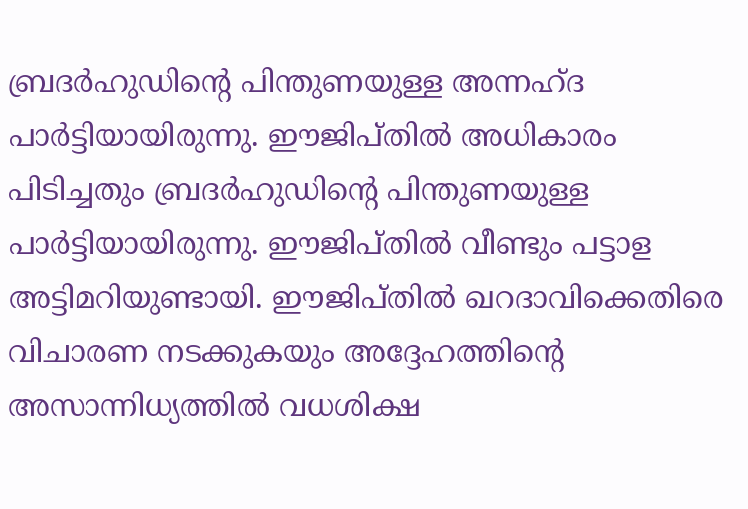ബ്രദര്‍ഹുഡിന്റെ പിന്തുണയുള്ള അന്നഹ്ദ പാര്‍ട്ടിയായിരുന്നു. ഈജിപ്തില്‍ അധികാരം പിടിച്ചതും ബ്രദര്‍ഹുഡിന്റെ പിന്തുണയുള്ള പാര്‍ട്ടിയായിരുന്നു. ഈജിപ്തില്‍ വീണ്ടും പട്ടാള അട്ടിമറിയുണ്ടായി. ഈജിപ്തില്‍ ഖറദാവിക്കെതിരെ വിചാരണ നടക്കുകയും അദ്ദേഹത്തിന്റെ അസാന്നിധ്യത്തില്‍ വധശിക്ഷ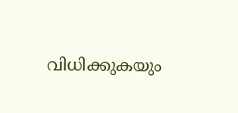വിധിക്കുകയും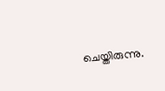ചെയ്തിരുന്നു.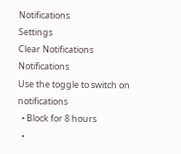Notifications
Settings
Clear Notifications
Notifications
Use the toggle to switch on notifications
  • Block for 8 hours
  •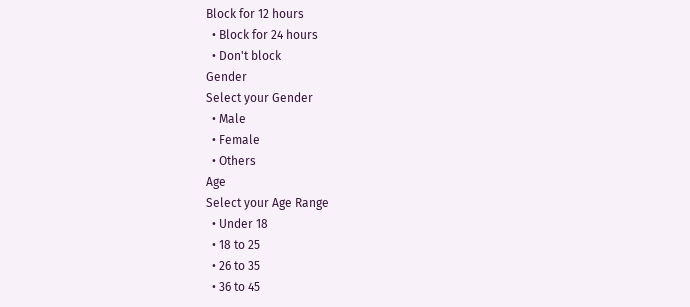Block for 12 hours
  • Block for 24 hours
  • Don't block
Gender
Select your Gender
  • Male
  • Female
  • Others
Age
Select your Age Range
  • Under 18
  • 18 to 25
  • 26 to 35
  • 36 to 45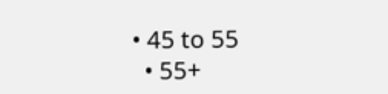• 45 to 55
  • 55+